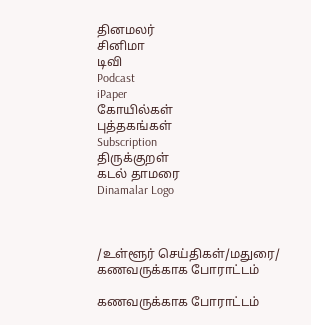தினமலர்
சினிமா
டிவி
Podcast
iPaper
கோயில்கள்
புத்தகங்கள்
Subscription
திருக்குறள்
கடல் தாமரை
Dinamalar Logo



/உள்ளூர் செய்திகள்/மதுரை/ கணவருக்காக போராட்டம்

கணவருக்காக போராட்டம்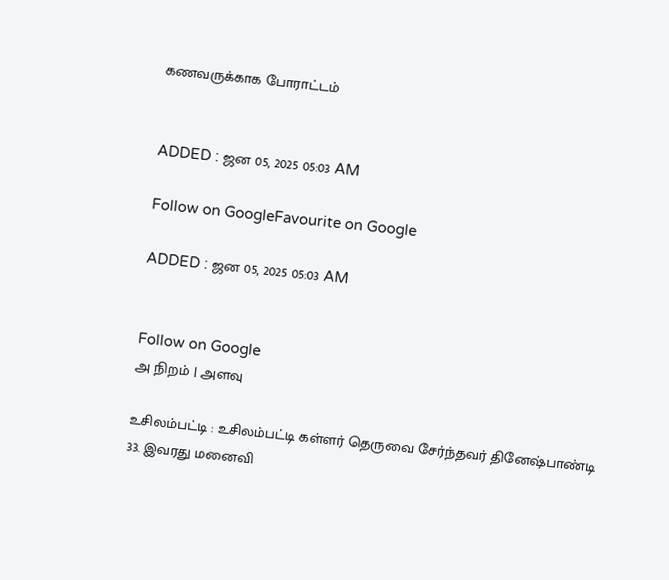கணவருக்காக போராட்டம்


ADDED : ஜன 05, 2025 05:03 AM

Follow on GoogleFavourite on Google

ADDED : ஜன 05, 2025 05:03 AM


Follow on Google
அ நிறம் | அளவு

உசிலம்பட்டி : உசிலம்பட்டி கள்ளர் தெருவை சேர்ந்தவர் தினேஷ்பாண்டி 33. இவரது மனைவி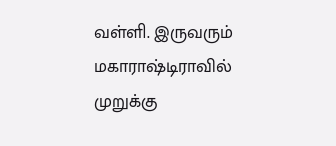வள்ளி. இருவரும் மகாராஷ்டிராவில் முறுக்கு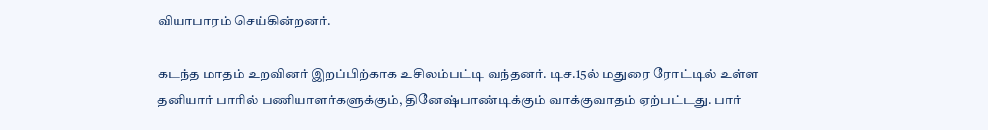வியாபாரம் செய்கின்றனர்.

கடந்த மாதம் உறவினர் இறப்பிற்காக உசிலம்பட்டி வந்தனர். டிச.15ல் மதுரை ரோட்டில் உள்ள தனியார் பாரில் பணியாளர்களுக்கும், தினேஷ்பாண்டிக்கும் வாக்குவாதம் ஏற்பட்டது. பார்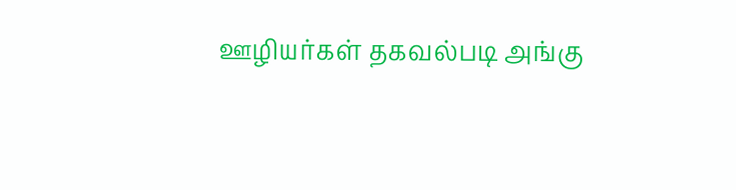ஊழியர்கள் தகவல்படி அங்கு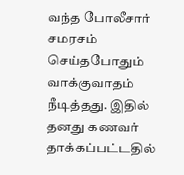வந்த போலீசார் சமரசம் செய்தபோதும் வாக்குவாதம் நீடித்தது. இதில் தனது கணவர் தாக்கப்பட்டதில்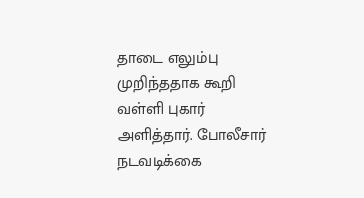தாடை எலும்பு முறிந்ததாக கூறி வள்ளி புகார் அளித்தார். போலீசார் நடவடிக்கை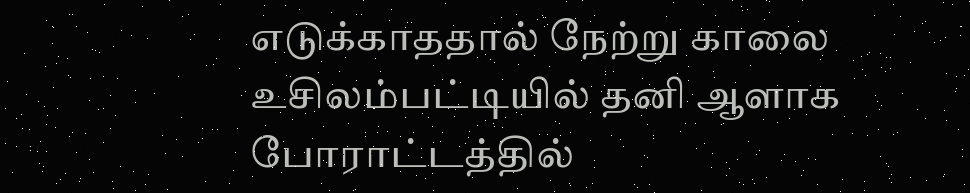எடுக்காததால் நேற்று காலை உசிலம்பட்டியில் தனி ஆளாக போராட்டத்தில்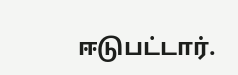ஈடுபட்டார்.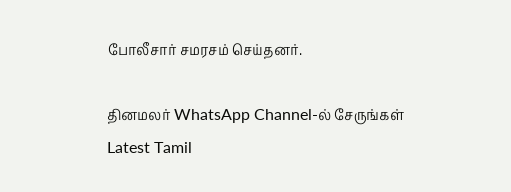போலீசார் சமரசம் செய்தனர்.

தினமலர் WhatsApp Channel-ல் சேருங்கள்
Latest Tamil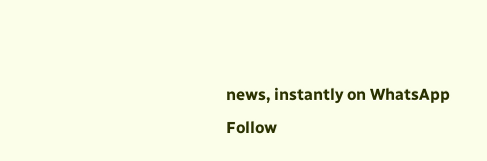news, instantly on WhatsApp
Follow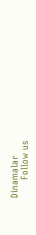Dinamalar
      Follow us